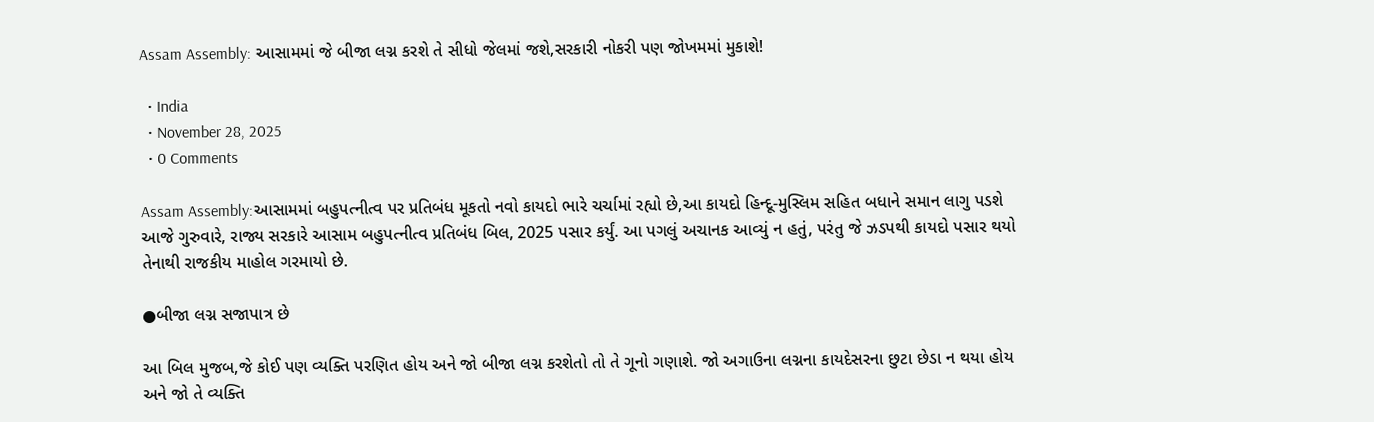Assam Assembly: આસામમાં જે બીજા લગ્ન કરશે તે સીધો જેલમાં જશે,સરકારી નોકરી પણ જોખમમાં મુકાશે!

  • India
  • November 28, 2025
  • 0 Comments

Assam Assembly:આસામમાં બહુપત્નીત્વ પર પ્રતિબંધ મૂકતો નવો કાયદો ભારે ચર્ચામાં રહ્યો છે,આ કાયદો હિન્દૂ-મુસ્લિમ સહિત બધાને સમાન લાગુ પડશે આજે ગુરુવારે, રાજ્ય સરકારે આસામ બહુપત્નીત્વ પ્રતિબંધ બિલ, 2025 પસાર કર્યું. આ પગલું અચાનક આવ્યું ન હતું, પરંતુ જે ઝડપથી કાયદો પસાર થયો તેનાથી રાજકીય માહોલ ગરમાયો છે.

●બીજા લગ્ન સજાપાત્ર છે

આ બિલ મુજબ,જે કોઈ પણ વ્યક્તિ પરણિત હોય અને જો બીજા લગ્ન કરશેતો તો તે ગૂનો ગણાશે. જો અગાઉના લગ્નના કાયદેસરના છુટા છેડા ન થયા હોય અને જો તે વ્યક્તિ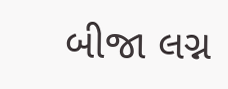બીજા લગ્ન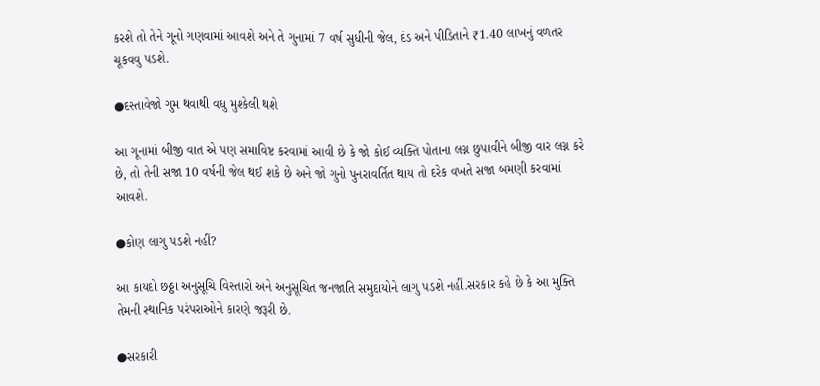કરશે તો તેને ગૂનો ગણવામાં આવશે અને તે ગુનામાં 7 વર્ષ સુધીની જેલ, દંડ અને પીડિતાને ₹1.40 લાખનું વળતર ચૂકવવુ પડશે.

●દસ્તાવેજો ગુમ થવાથી વધુ મુશ્કેલી થશે

આ ગૂનામાં બીજી વાત એ પણ સમાવિષ્ટ કરવામાં આવી છે કે જો કોઈ વ્યક્તિ પોતાના લગ્ન છુપાવીને બીજી વાર લગ્ન કરે છે, તો તેની સજા 10 વર્ષની જેલ થઈ શકે છે અને જો ગુનો પુનરાવર્તિત થાય તો દરેક વખતે સજા બમણી કરવામાં આવશે.

●કોણ લાગુ પડશે નહીં?

આ કાયદો છઠ્ઠા અનુસૂચિ વિસ્તારો અને અનુસૂચિત જનજાતિ સમુદાયોને લાગુ પડશે નહીં.સરકાર કહે છે કે આ મુક્તિ તેમની સ્થાનિક પરંપરાઓને કારણે જરૂરી છે.

●સરકારી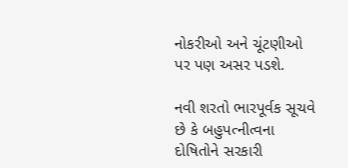નોકરીઓ અને ચૂંટણીઓ પર પણ અસર પડશે.

નવી શરતો ભારપૂર્વક સૂચવે છે કે બહુપત્નીત્વના દોષિતોને સરકારી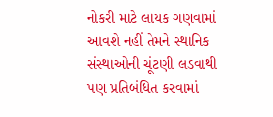નોકરી માટે લાયક ગણવામાં આવશે નહીં તેમને સ્થાનિક સંસ્થાઓની ચૂંટણી લડવાથી પણ પ્રતિબંધિત કરવામાં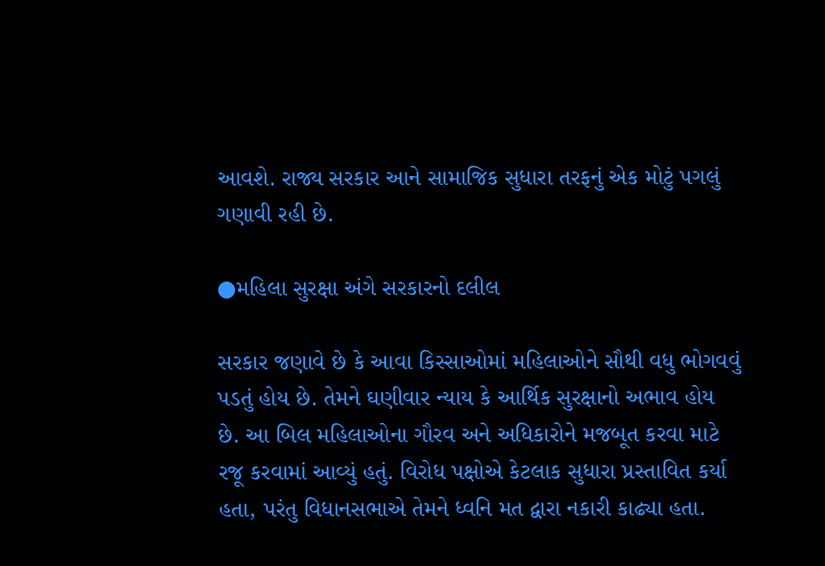આવશે. રાજ્ય સરકાર આને સામાજિક સુધારા તરફનું એક મોટું પગલું ગણાવી રહી છે.

●મહિલા સુરક્ષા અંગે સરકારનો દલીલ

સરકાર જણાવે છે કે આવા કિસ્સાઓમાં મહિલાઓને સૌથી વધુ ભોગવવું પડતું હોય છે. તેમને ઘણીવાર ન્યાય કે આર્થિક સુરક્ષાનો અભાવ હોય છે. આ બિલ મહિલાઓના ગૌરવ અને અધિકારોને મજબૂત કરવા માટે રજૂ કરવામાં આવ્યું હતું. વિરોધ પક્ષોએ કેટલાક સુધારા પ્રસ્તાવિત કર્યા હતા, પરંતુ વિધાનસભાએ તેમને ધ્વનિ મત દ્વારા નકારી કાઢ્યા હતા.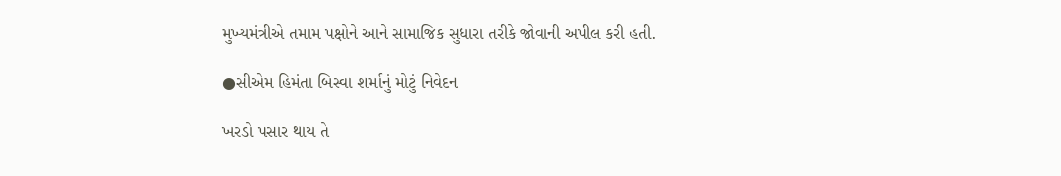મુખ્યમંત્રીએ તમામ પક્ષોને આને સામાજિક સુધારા તરીકે જોવાની અપીલ કરી હતી.

●સીએમ હિમંતા બિસ્વા શર્માનું મોટું નિવેદન

ખરડો પસાર થાય તે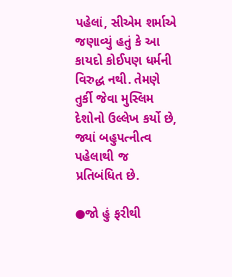પહેલાં, સીએમ શર્માએ જણાવ્યું હતું કે આ કાયદો કોઈપણ ધર્મની વિરુદ્ધ નથી. તેમણે તુર્કી જેવા મુસ્લિમ દેશોનો ઉલ્લેખ કર્યો છે, જ્યાં બહુપત્નીત્વ પહેલાથી જ પ્રતિબંધિત છે.

●જો હું ફરીથી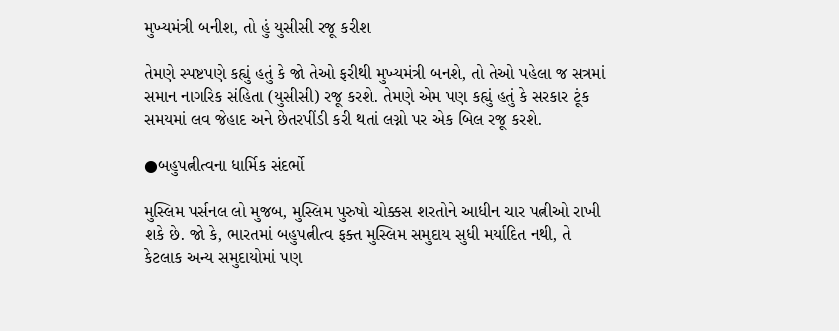મુખ્યમંત્રી બનીશ, તો હું યુસીસી રજૂ કરીશ

તેમણે સ્પષ્ટપણે કહ્યું હતું કે જો તેઓ ફરીથી મુખ્યમંત્રી બનશે, તો તેઓ પહેલા જ સત્રમાં સમાન નાગરિક સંહિતા (યુસીસી) રજૂ કરશે. તેમણે એમ પણ કહ્યું હતું કે સરકાર ટૂંક સમયમાં લવ જેહાદ અને છેતરપીંડી કરી થતાં લગ્નો પર એક બિલ રજૂ કરશે.

●બહુપત્નીત્વના ધાર્મિક સંદર્ભો

મુસ્લિમ પર્સનલ લો મુજબ, મુસ્લિમ પુરુષો ચોક્કસ શરતોને આધીન ચાર પત્નીઓ રાખી શકે છે. જો કે, ભારતમાં બહુપત્નીત્વ ફક્ત મુસ્લિમ સમુદાય સુધી મર્યાદિત નથી, તે કેટલાક અન્ય સમુદાયોમાં પણ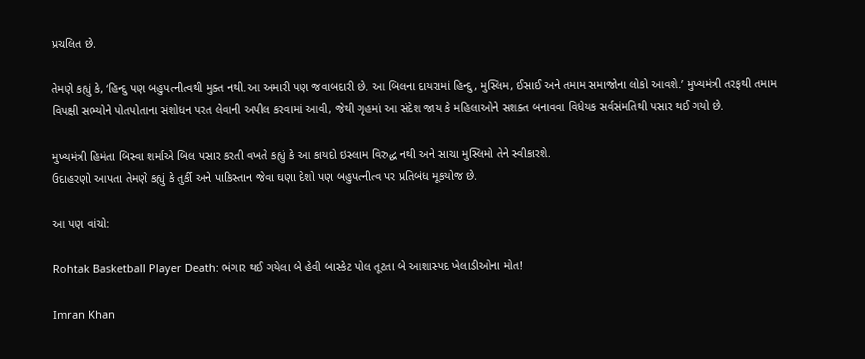પ્રચલિત છે.

તેમણે કહ્યું કે, ‘હિન્દુ પણ બહુપત્નીત્વથી મુક્ત નથી.આ અમારી પણ જવાબદારી છે. આ બિલના દાયરામાં હિન્દુ, મુસ્લિમ, ઈસાઈ અને તમામ સમાજોના લોકો આવશે.’ મુખ્યમંત્રી તરફથી તમામ વિપક્ષી સભ્યોને પોતપોતાના સંશોધન પરત લેવાની અપીલ કરવામાં આવી, જેથી ગૃહમાં આ સંદેશ જાય કે મહિલાઓને સશક્ત બનાવવા વિધેયક સર્વસંમતિથી પસાર થઈ ગયો છે.

મુખ્યમંત્રી હિમંતા બિસ્વા શર્માએ બિલ પસાર કરતી વખતે કહ્યું કે આ કાયદો ઇસ્લામ વિરુદ્ધ નથી અને સાચા મુસ્લિમો તેને સ્વીકારશે.
ઉદાહરણો આપતા તેમણે કહ્યું કે તુર્કી અને પાકિસ્તાન જેવા ઘણા દેશો પણ બહુપત્નીત્વ પર પ્રતિબંધ મૂકયોજ છે.

આ પણ વાંચો:

Rohtak Basketball Player Death: ભંગાર થઈ ગયેલા બે હેવી બાસ્કેટ પોલ તૂટતા બે આશાસ્પદ ખેલાડીઓના મોત!

Imran Khan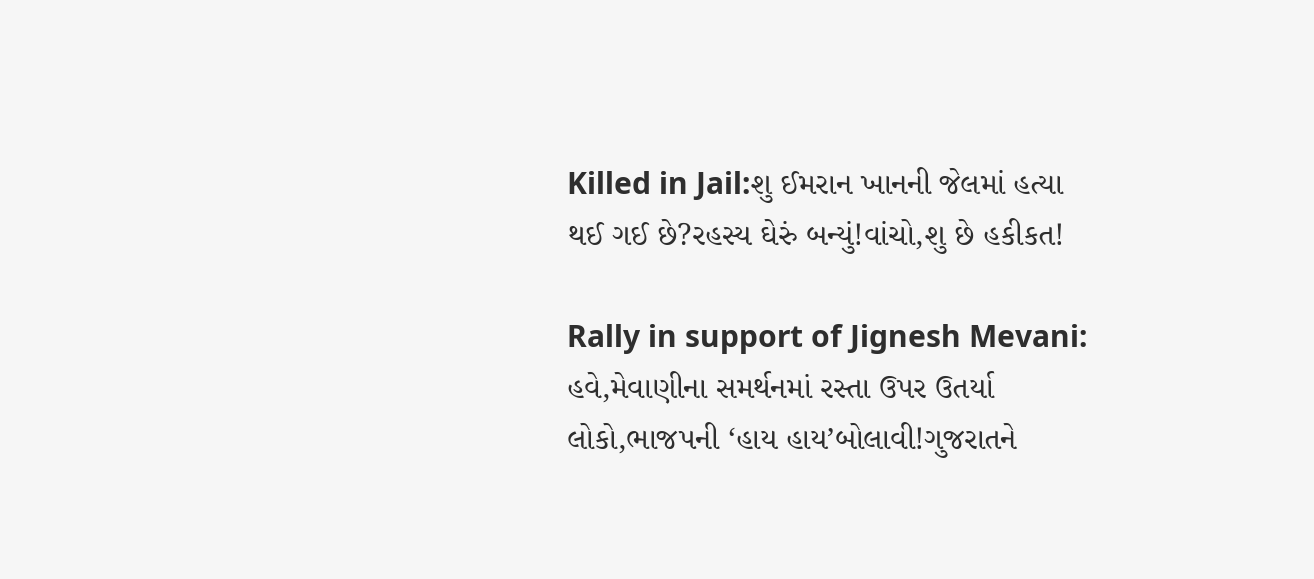Killed in Jail:શુ ઈમરાન ખાનની જેલમાં હત્યા થઈ ગઈ છે?રહસ્ય ઘેરું બન્યું!વાંચો,શુ છે હકીકત!

Rally in support of Jignesh Mevani: હવે,મેવાણીના સમર્થનમાં રસ્તા ઉપર ઉતર્યા લોકો,ભાજપની ‘હાય હાય’બોલાવી!ગુજરાતને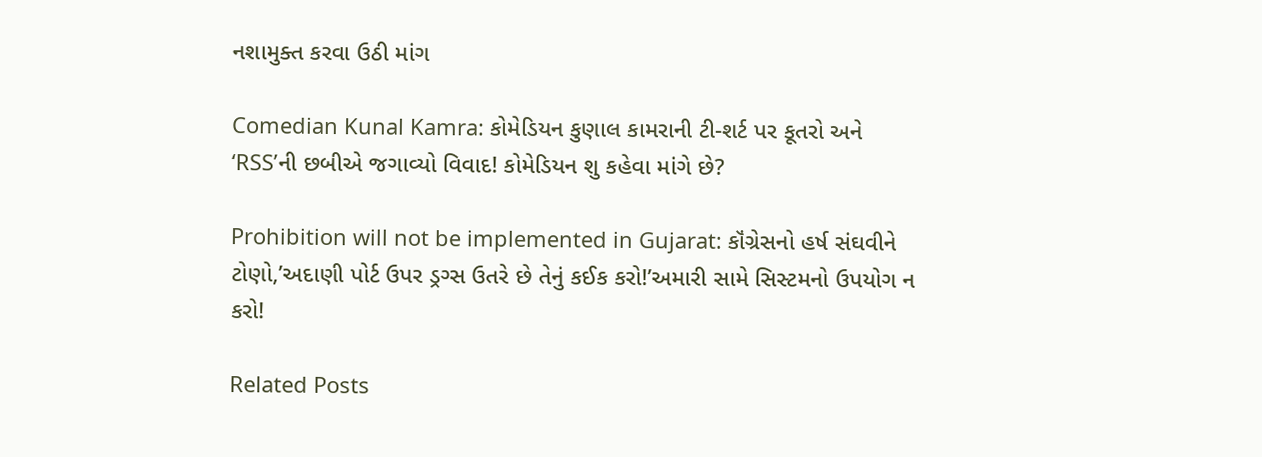નશામુક્ત કરવા ઉઠી માંગ

Comedian Kunal Kamra: કોમેડિયન કુણાલ કામરાની ટી-શર્ટ પર કૂતરો અને ‘RSS’ની છબીએ જગાવ્યો વિવાદ! કોમેડિયન શુ કહેવા માંગે છે?

Prohibition will not be implemented in Gujarat: કૉંગ્રેસનો હર્ષ સંઘવીને ટોણો,’અદાણી પોર્ટ ઉપર ડ્રગ્સ ઉતરે છે તેનું કઈક કરો!’અમારી સામે સિસ્ટમનો ઉપયોગ ન કરો!

Related Posts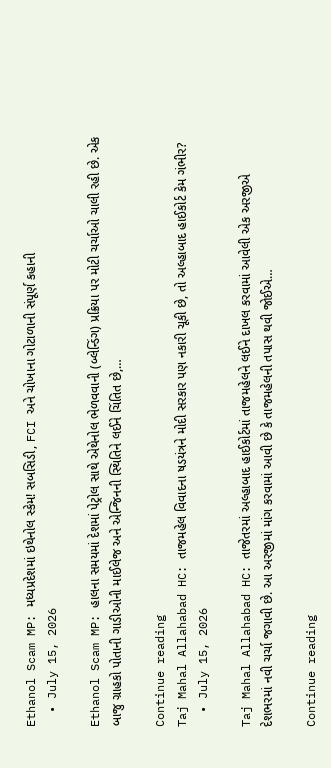Ethanol Scam MP: મધ્યપ્રદેશમાં ઇથેનોલ સ્કેમ! સબસિડી, FCI અને ચોખાના ગોટાળાની સંપૂર્ણ કહાની
  • July 15, 2026

Ethanol Scam MP: હાલના સમયમાં દેશમાં પેટ્રોલ સાથે એથેનોલ ભેળવવાની (બ્લેન્ડિંગ) પ્રક્રિયા પર મોટી ચર્ચાઓ ચાલી રહી છે. એક બાજુ ગ્રાહકો પોતાની ગાડીઓની માઈલેજ અને એન્જિનની સ્થિતિને લઈને ચિંતિત છે,…

Continue reading
Taj Mahal Allahabad HC: તાજમહેલ વિવાદના ષડયંત્રને મોદી સરકાર પણ નકારી ચૂકી છે, તો અલ્હાબાદ હાઈકોર્ટ કેમ ગંભીર?
  • July 15, 2026

Taj Mahal Allahabad HC: તાજેતરમાં અલ્હાબાદ હાઈકોર્ટમાં તાજમહેલને લઈને દાખલ કરવામાં આવેલી એક અરજીએ દેશભરમાં નવી ચર્ચા જગાવી છે. આ અરજીમાં માંગ કરવામાં આવી છે કે તાજમહેલની તપાસ થવી જોઈએ…

Continue reading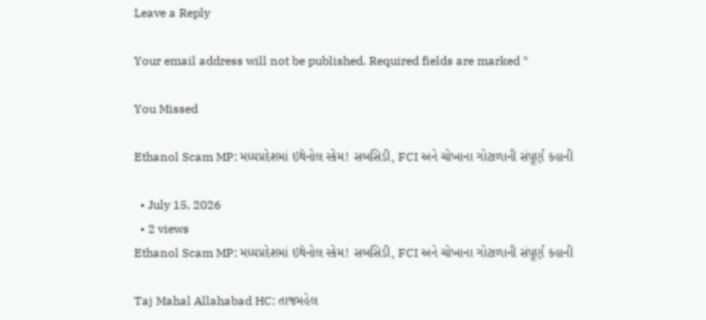Leave a Reply

Your email address will not be published. Required fields are marked *

You Missed

Ethanol Scam MP: મધ્યપ્રદેશમાં ઇથેનોલ સ્કેમ! સબસિડી, FCI અને ચોખાના ગોટાળાની સંપૂર્ણ કહાની

  • July 15, 2026
  • 2 views
Ethanol Scam MP: મધ્યપ્રદેશમાં ઇથેનોલ સ્કેમ! સબસિડી, FCI અને ચોખાના ગોટાળાની સંપૂર્ણ કહાની

Taj Mahal Allahabad HC: તાજમહેલ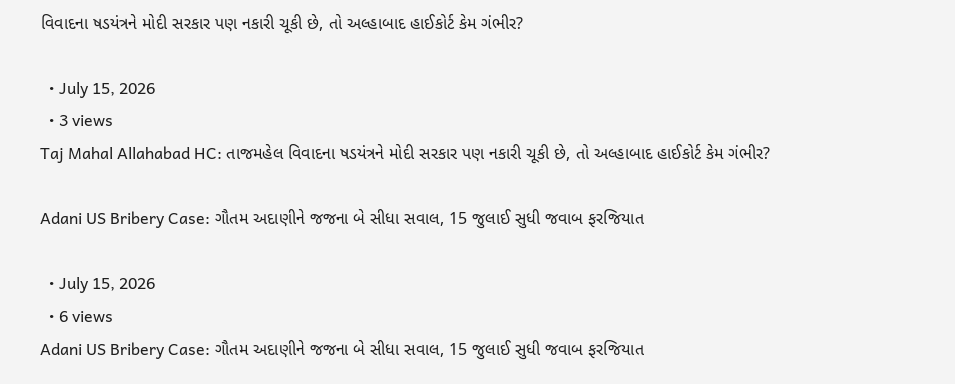વિવાદના ષડયંત્રને મોદી સરકાર પણ નકારી ચૂકી છે, તો અલ્હાબાદ હાઈકોર્ટ કેમ ગંભીર?

  • July 15, 2026
  • 3 views
Taj Mahal Allahabad HC: તાજમહેલ વિવાદના ષડયંત્રને મોદી સરકાર પણ નકારી ચૂકી છે, તો અલ્હાબાદ હાઈકોર્ટ કેમ ગંભીર?

Adani US Bribery Case: ગૌતમ અદાણીને જજના બે સીધા સવાલ, 15 જુલાઈ સુધી જવાબ ફરજિયાત

  • July 15, 2026
  • 6 views
Adani US Bribery Case: ગૌતમ અદાણીને જજના બે સીધા સવાલ, 15 જુલાઈ સુધી જવાબ ફરજિયાત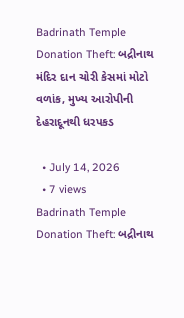Badrinath Temple Donation Theft: બદ્રીનાથ મંદિર દાન ચોરી કેસમાં મોટો વળાંક, મુખ્ય આરોપીની દેહરાદૂનથી ધરપકડ

  • July 14, 2026
  • 7 views
Badrinath Temple Donation Theft: બદ્રીનાથ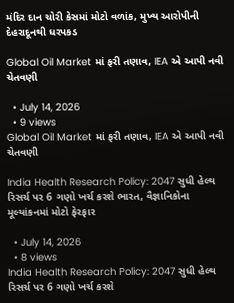મંદિર દાન ચોરી કેસમાં મોટો વળાંક, મુખ્ય આરોપીની દેહરાદૂનથી ધરપકડ

Global Oil Market માં ફરી તણાવ, IEA એ આપી નવી ચેતવણી

  • July 14, 2026
  • 9 views
Global Oil Market માં ફરી તણાવ, IEA એ આપી નવી ચેતવણી

India Health Research Policy: 2047 સુધી હેલ્થ રિસર્ચ પર 6 ગણો ખર્ચ કરશે ભારત, વૈજ્ઞાનિકોના મૂલ્યાંકનમાં મોટો ફેરફાર

  • July 14, 2026
  • 8 views
India Health Research Policy: 2047 સુધી હેલ્થ રિસર્ચ પર 6 ગણો ખર્ચ કરશે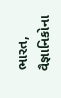ભારત, વૈજ્ઞાનિકોના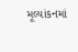મૂલ્યાંકનમાં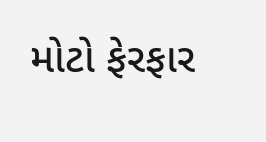મોટો ફેરફાર